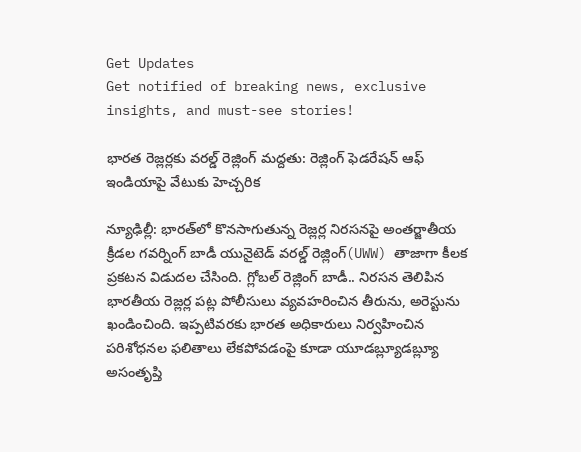Get Updates
Get notified of breaking news, exclusive insights, and must-see stories!

భారత రెజ్లర్లకు వరల్డ్ రెజ్లింగ్ మద్దతు: రెజ్లింగ్ ఫెడరేషన్ ఆఫ్ ఇండియాపై వేటుకు హెచ్చరిక

న్యూఢిల్లీ: భారత్‌లో కొనసాగుతున్న రెజ్లర్ల నిరసనపై అంతర్జాతీయ క్రీడల గవర్నింగ్ బాడీ యునైటెడ్ వరల్డ్ రెజ్లింగ్(UWW) తాజాగా కీలక ప్రకటన విడుదల చేసింది. గ్లోబల్ రెజ్లింగ్ బాడీ.. నిరసన తెలిపిన భారతీయ రెజ్లర్ల పట్ల పోలీసులు వ్యవహరించిన తీరును, అరెస్టును ఖండించింది. ఇప్పటివరకు భారత అధికారులు నిర్వహించిన పరిశోధనల ఫలితాలు లేకపోవడంపై కూడా యూడబ్ల్యూడబ్ల్యూ అసంతృప్తి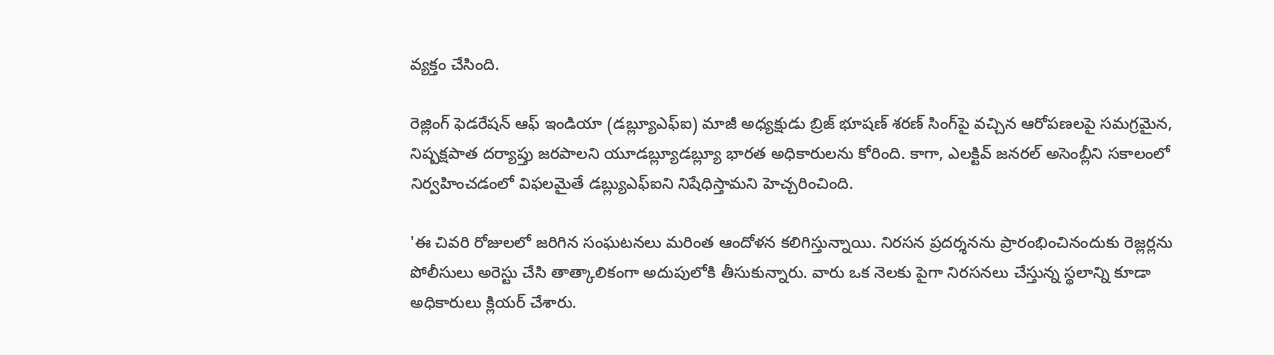వ్యక్తం చేసింది.

రెజ్లింగ్ ఫెడరేషన్ ఆఫ్ ఇండియా (డబ్ల్యూఎఫ్‌ఐ) మాజీ అధ్యక్షుడు బ్రిజ్ భూషణ్ శరణ్ సింగ్‌పై వచ్చిన ఆరోపణలపై సమగ్రమైన, నిష్పక్షపాత దర్యాప్తు జరపాలని యూడబ్ల్యూడబ్ల్యూ భారత అధికారులను కోరింది. కాగా, ఎలక్టివ్ జనరల్ అసెంబ్లీని సకాలంలో నిర్వహించడంలో విఫలమైతే డబ్ల్యుఎఫ్‌ఐని నిషేధిస్తామని హెచ్చరించింది.

'ఈ చివరి రోజులలో జరిగిన సంఘటనలు మరింత ఆందోళన కలిగిస్తున్నాయి. నిరసన ప్రదర్శనను ప్రారంభించినందుకు రెజ్లర్లను పోలీసులు అరెస్టు చేసి తాత్కాలికంగా అదుపులోకి తీసుకున్నారు. వారు ఒక నెలకు పైగా నిరసనలు చేస్తున్న స్థలాన్ని కూడా అధికారులు క్లియర్ చేశారు.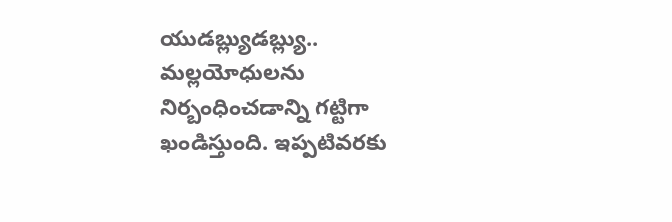యుడబ్ల్యుడబ్ల్యు.. మల్లయోధులను నిర్బంధించడాన్ని గట్టిగా ఖండిస్తుంది. ఇప్పటివరకు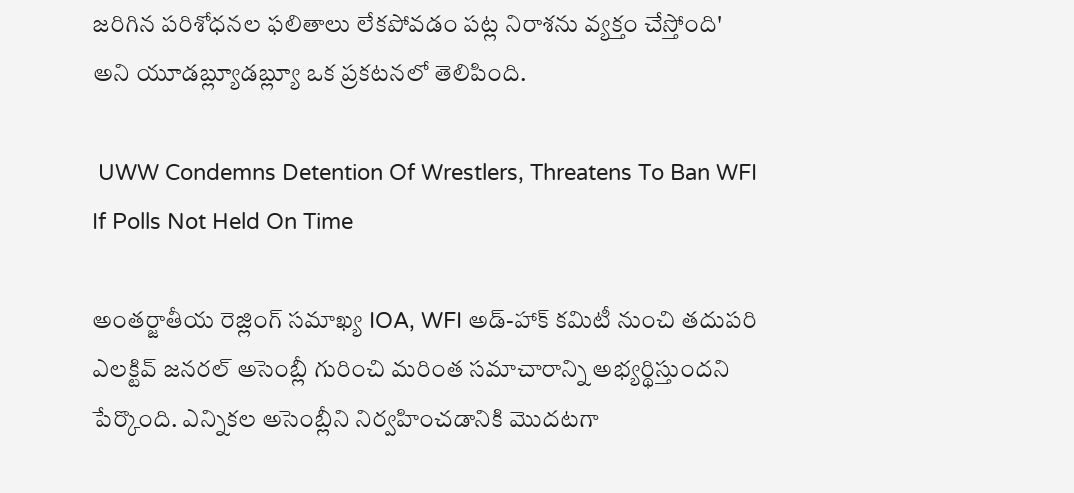జరిగిన పరిశోధనల ఫలితాలు లేకపోవడం పట్ల నిరాశను వ్యక్తం చేస్తోంది' అని యూడబ్ల్యూడబ్ల్యూ ఒక ప్రకటనలో తెలిపింది.

 UWW Condemns Detention Of Wrestlers, Threatens To Ban WFI If Polls Not Held On Time

అంతర్జాతీయ రెజ్లింగ్ సమాఖ్య IOA, WFI అడ్-హాక్ కమిటీ నుంచి తదుపరి ఎలక్టివ్ జనరల్ అసెంబ్లీ గురించి మరింత సమాచారాన్ని అభ్యర్థిస్తుందని పేర్కొంది. ఎన్నికల అసెంబ్లీని నిర్వహించడానికి మొదటగా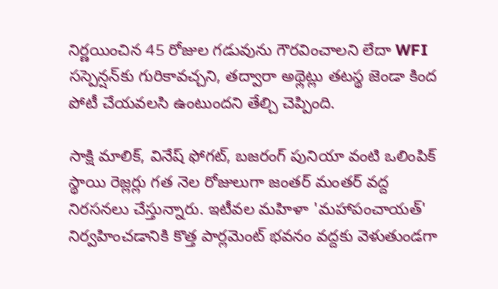నిర్ణయించిన 45 రోజుల గడువును గౌరవించాలని లేదా WFI సస్పెన్షన్‌కు గురికావచ్చని, తద్వారా అథ్లెట్లు తటస్థ జెండా కింద పోటీ చేయవలసి ఉంటుందని తేల్చి చెప్పింది.

సాక్షి మాలిక్, వినేష్ ఫోగట్, బజరంగ్ పునియా వంటి ఒలింపిక్ స్థాయి రెజ్లర్లు గత నెల రోజులుగా జంతర్ మంతర్ వద్ద నిరసనలు చేస్తున్నారు. ఇటీవల మహిళా 'మహాపంచాయత్' నిర్వహించడానికి కొత్త పార్లమెంట్ భవనం వద్దకు వెళుతుండగా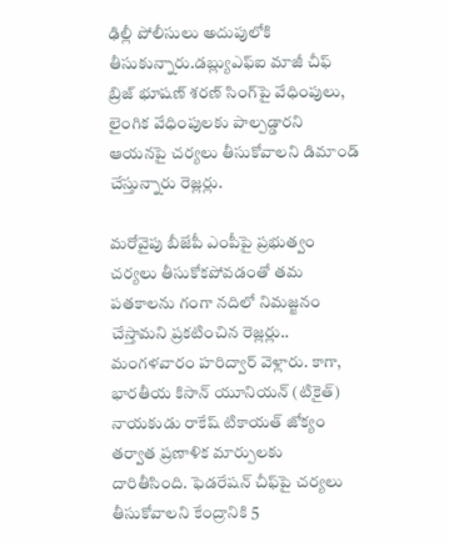ఢిల్లీ పోలీసులు అదుపులోకి తీసుకున్నారు.డబ్ల్యుఎఫ్‌ఐ మాజీ చీఫ్ బ్రిజ్ భూషణ్ శరణ్ సింగ్‌పై వేధింపులు, లైంగిక వేధింపులకు పాల్పడ్డారని ఆయనపై చర్యలు తీసుకోవాలని డిమాండ్ చేస్తున్నారు రెజ్లర్లు.

మరోవైపు బీజేపీ ఎంపీపై ప్రభుత్వం చర్యలు తీసుకోకపోవడంతో తమ పతకాలను గంగా నదిలో నిమజ్జనం చేస్తామని ప్రకటించిన రెజ్లర్లు.. మంగళవారం హరిద్వార్ వెళ్లారు. కాగా, భారతీయ కిసాన్ యూనియన్ (టికైత్) నాయకుడు రాకేష్ టికాయత్ జోక్యం తర్వాత ప్రణాళిక మార్పులకు దారితీసింది. ఫెడరేషన్ చీఫ్‌పై చర్యలు తీసుకోవాలని కేంద్రానికి 5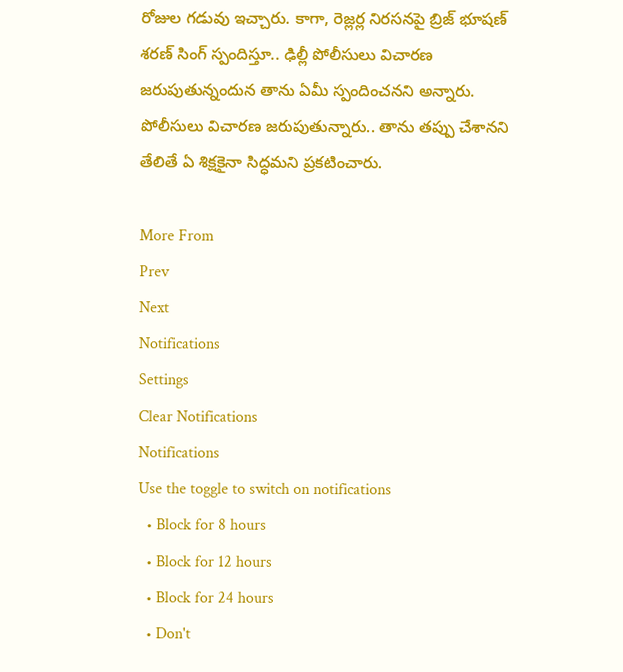రోజుల గడువు ఇచ్చారు. కాగా, రెజ్లర్ల నిరసనపై బ్రిజ్ భూషణ్ శరణ్ సింగ్ స్పందిస్తూ.. ఢిల్లీ పోలీసులు విచారణ జరుపుతున్నందున తాను ఏమీ స్పందించనని అన్నారు. పోలీసులు విచారణ జరుపుతున్నారు.. తాను తప్పు చేశానని తేలితే ఏ శిక్షకైనా సిద్ధమని ప్రకటించారు.

More From
Prev
Next
Notifications
Settings
Clear Notifications
Notifications
Use the toggle to switch on notifications
  • Block for 8 hours
  • Block for 12 hours
  • Block for 24 hours
  • Don't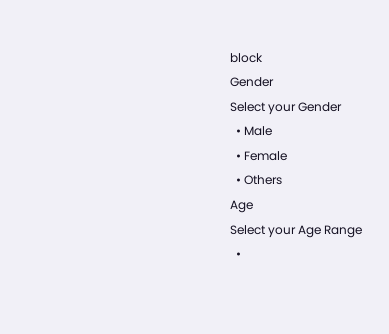block
Gender
Select your Gender
  • Male
  • Female
  • Others
Age
Select your Age Range
  •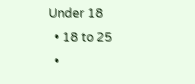Under 18
  • 18 to 25
  •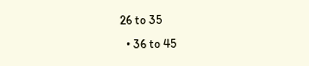26 to 35
  • 36 to 45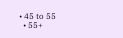• 45 to 55
  • 55+